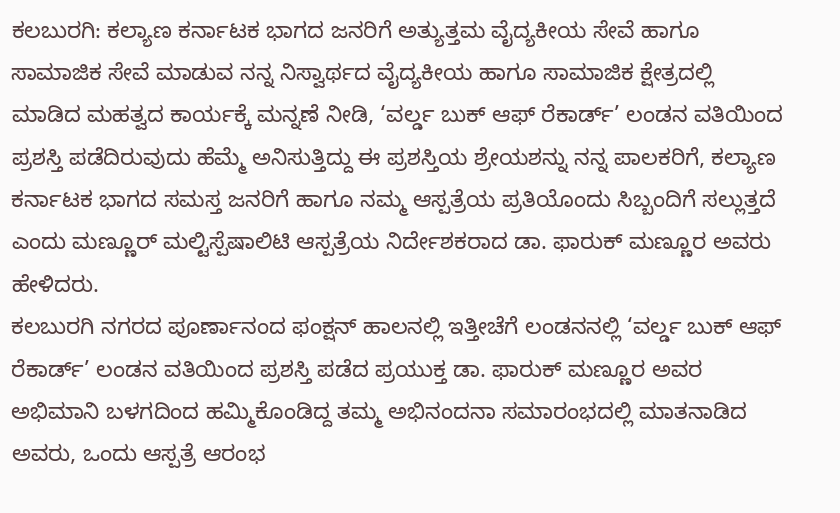ಕಲಬುರಗಿ: ಕಲ್ಯಾಣ ಕರ್ನಾಟಕ ಭಾಗದ ಜನರಿಗೆ ಅತ್ಯುತ್ತಮ ವೈದ್ಯಕೀಯ ಸೇವೆ ಹಾಗೂ ಸಾಮಾಜಿಕ ಸೇವೆ ಮಾಡುವ ನನ್ನ ನಿಸ್ವಾರ್ಥದ ವೈದ್ಯಕೀಯ ಹಾಗೂ ಸಾಮಾಜಿಕ ಕ್ಷೇತ್ರದಲ್ಲಿ ಮಾಡಿದ ಮಹತ್ವದ ಕಾರ್ಯಕ್ಕೆ ಮನ್ನಣೆ ನೀಡಿ, ‘ವರ್ಲ್ಡ ಬುಕ್ ಆಫ್ ರೆಕಾರ್ಡ್’ ಲಂಡನ ವತಿಯಿಂದ ಪ್ರಶಸ್ತಿ ಪಡೆದಿರುವುದು ಹೆಮ್ಮೆ ಅನಿಸುತ್ತಿದ್ದು ಈ ಪ್ರಶಸ್ತಿಯ ಶ್ರೇಯಶನ್ನು ನನ್ನ ಪಾಲಕರಿಗೆ, ಕಲ್ಯಾಣ ಕರ್ನಾಟಕ ಭಾಗದ ಸಮಸ್ತ ಜನರಿಗೆ ಹಾಗೂ ನಮ್ಮ ಆಸ್ಪತ್ರೆಯ ಪ್ರತಿಯೊಂದು ಸಿಬ್ಬಂದಿಗೆ ಸಲ್ಲುತ್ತದೆ ಎಂದು ಮಣ್ಣೂರ್ ಮಲ್ಟಿಸ್ಪೆಷಾಲಿಟಿ ಆಸ್ಪತ್ರೆಯ ನಿರ್ದೇಶಕರಾದ ಡಾ. ಫಾರುಕ್ ಮಣ್ಣೂರ ಅವರು ಹೇಳಿದರು.
ಕಲಬುರಗಿ ನಗರದ ಪೂರ್ಣಾನಂದ ಫಂಕ್ಷನ್ ಹಾಲನಲ್ಲಿ ಇತ್ತೀಚೆಗೆ ಲಂಡನನಲ್ಲಿ ‘ವರ್ಲ್ಡ ಬುಕ್ ಆಫ್ ರೆಕಾರ್ಡ್’ ಲಂಡನ ವತಿಯಿಂದ ಪ್ರಶಸ್ತಿ ಪಡೆದ ಪ್ರಯುಕ್ತ ಡಾ. ಫಾರುಕ್ ಮಣ್ಣೂರ ಅವರ ಅಭಿಮಾನಿ ಬಳಗದಿಂದ ಹಮ್ಮಿಕೊಂಡಿದ್ದ ತಮ್ಮ ಅಭಿನಂದನಾ ಸಮಾರಂಭದಲ್ಲಿ ಮಾತನಾಡಿದ ಅವರು, ಒಂದು ಆಸ್ಪತ್ರೆ ಆರಂಭ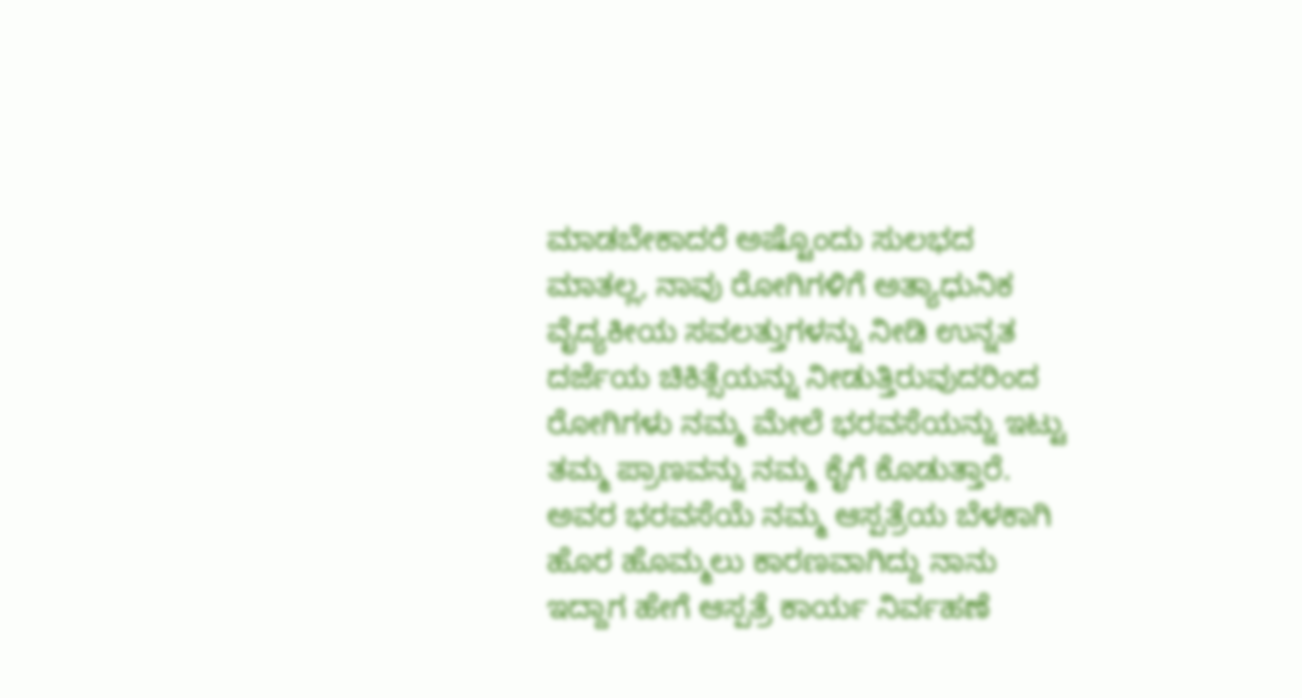ಮಾಡಬೇಕಾದರೆ ಅಷ್ಟೊಂದು ಸುಲಭದ ಮಾತಲ್ಲ, ನಾವು ರೋಗಿಗಳಿಗೆ ಅತ್ಯಾಧುನಿಕ ವೈದ್ಯಕೀಯ ಸವಲತ್ತುಗಳನ್ನು ನೀಡಿ ಉನ್ನತ ದರ್ಜೆಯ ಚಿಕಿತ್ಸೆಯನ್ನು ನೀಡುತ್ತಿರುವುದರಿಂದ ರೋಗಿಗಳು ನಮ್ಮ ಮೇಲೆ ಭರವಸೆಯನ್ನು ಇಟ್ಟು ತಮ್ಮ ಪ್ರಾಣವನ್ನು ನಮ್ಮ ಕೈಗೆ ಕೊಡುತ್ತಾರೆ. ಅವರ ಭರವಸೆಯೆ ನಮ್ಮ ಆಸ್ಪತ್ರೆಯ ಬೆಳಕಾಗಿ ಹೊರ ಹೊಮ್ಮಲು ಕಾರಣವಾಗಿದ್ದು ನಾನು ಇದ್ದಾಗ ಹೇಗೆ ಆಸ್ಪತ್ರೆ ಕಾರ್ಯ ನಿರ್ವಹಣೆ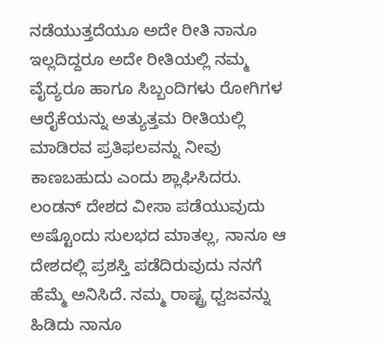ನಡೆಯುತ್ತದೆಯೂ ಅದೇ ರೀತಿ ನಾನೂ ಇಲ್ಲದಿದ್ದರೂ ಅದೇ ರೀತಿಯಲ್ಲಿ ನಮ್ಮ ವೈದ್ಯರೂ ಹಾಗೂ ಸಿಬ್ಬಂದಿಗಳು ರೋಗಿಗಳ ಆರೈಕೆಯನ್ನು ಅತ್ಯುತ್ತಮ ರೀತಿಯಲ್ಲಿ ಮಾಡಿರವ ಪ್ರತಿಫಲವನ್ನು ನೀವು ಕಾಣಬಹುದು ಎಂದು ಶ್ಲಾಘಿಸಿದರು.
ಲಂಡನ್ ದೇಶದ ವೀಸಾ ಪಡೆಯುವುದು ಅಷ್ಟೊಂದು ಸುಲಭದ ಮಾತಲ್ಲ, ನಾನೂ ಆ ದೇಶದಲ್ಲಿ ಪ್ರಶಸ್ತಿ ಪಡೆದಿರುವುದು ನನಗೆ ಹೆಮ್ಮೆ ಅನಿಸಿದೆ. ನಮ್ಮ ರಾಷ್ಟ್ರ ಧ್ವಜವನ್ನು ಹಿಡಿದು ನಾನೂ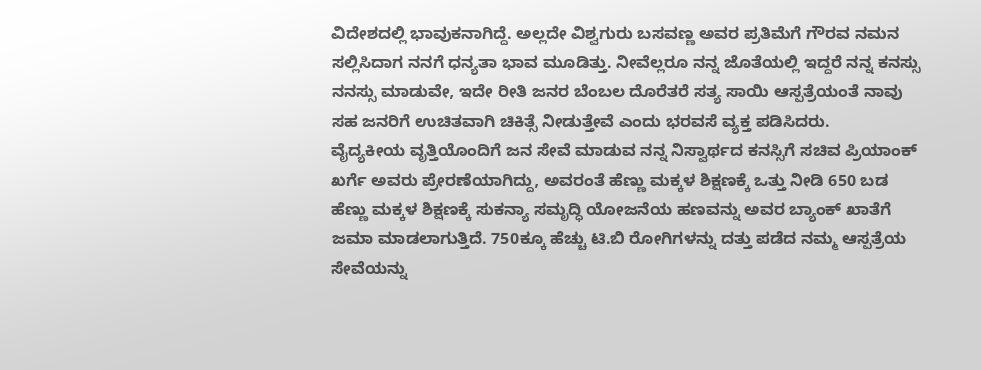ವಿದೇಶದಲ್ಲಿ ಭಾವುಕನಾಗಿದ್ದೆ. ಅಲ್ಲದೇ ವಿಶ್ವಗುರು ಬಸವಣ್ಣ ಅವರ ಪ್ರತಿಮೆಗೆ ಗೌರವ ನಮನ ಸಲ್ಲಿಸಿದಾಗ ನನಗೆ ಧನ್ಯತಾ ಭಾವ ಮೂಡಿತ್ತು. ನೀವೆಲ್ಲರೂ ನನ್ನ ಜೊತೆಯಲ್ಲಿ ಇದ್ದರೆ ನನ್ನ ಕನಸ್ಸು ನನಸ್ಸು ಮಾಡುವೇ, ಇದೇ ರೀತಿ ಜನರ ಬೆಂಬಲ ದೊರೆತರೆ ಸತ್ಯ ಸಾಯಿ ಆಸ್ಪತ್ರೆಯಂತೆ ನಾವು ಸಹ ಜನರಿಗೆ ಉಚಿತವಾಗಿ ಚಿಕಿತ್ಸೆ ನೀಡುತ್ತೇವೆ ಎಂದು ಭರವಸೆ ವ್ಯಕ್ತ ಪಡಿಸಿದರು.
ವೈದ್ಯಕೀಯ ವೃತ್ತಿಯೊಂದಿಗೆ ಜನ ಸೇವೆ ಮಾಡುವ ನನ್ನ ನಿಸ್ವಾರ್ಥದ ಕನಸ್ಸಿಗೆ ಸಚಿವ ಪ್ರಿಯಾಂಕ್ ಖರ್ಗೆ ಅವರು ಪ್ರೇರಣೆಯಾಗಿದ್ದು, ಅವರಂತೆ ಹೆಣ್ಣು ಮಕ್ಕಳ ಶಿಕ್ಷಣಕ್ಕೆ ಒತ್ತು ನೀಡಿ 650 ಬಡ ಹೆಣ್ಣು ಮಕ್ಕಳ ಶಿಕ್ಷಣಕ್ಕೆ ಸುಕನ್ಯಾ ಸಮೃದ್ಧಿ ಯೋಜನೆಯ ಹಣವನ್ನು ಅವರ ಬ್ಯಾಂಕ್ ಖಾತೆಗೆ ಜಮಾ ಮಾಡಲಾಗುತ್ತಿದೆ. 750ಕ್ಕೂ ಹೆಚ್ಚು ಟಿ.ಬಿ ರೋಗಿಗಳನ್ನು ದತ್ತು ಪಡೆದ ನಮ್ಮ ಆಸ್ಪತ್ರೆಯ ಸೇವೆಯನ್ನು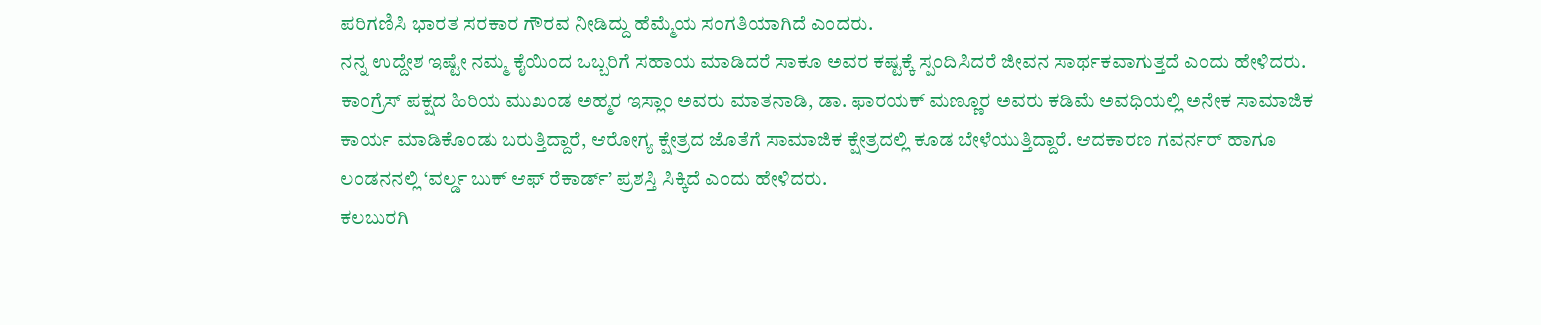ಪರಿಗಣಿಸಿ ಭಾರತ ಸರಕಾರ ಗೌರವ ನೀಡಿದ್ದು ಹೆಮ್ಮೆಯ ಸಂಗತಿಯಾಗಿದೆ ಎಂದರು.
ನನ್ನ ಉದ್ದೇಶ ಇಷ್ಟೇ ನಮ್ಮ ಕೈಯಿಂದ ಒಬ್ಬರಿಗೆ ಸಹಾಯ ಮಾಡಿದರೆ ಸಾಕೂ ಅವರ ಕಷ್ಟಕ್ಕೆ ಸ್ಪಂದಿಸಿದರೆ ಜೀವನ ಸಾರ್ಥಕವಾಗುತ್ತದೆ ಎಂದು ಹೇಳಿದರು.
ಕಾಂಗ್ರೆಸ್ ಪಕ್ಷದ ಹಿರಿಯ ಮುಖಂಡ ಅಹ್ಮರ ಇಸ್ಲಾಂ ಅವರು ಮಾತನಾಡಿ, ಡಾ. ಫಾರಯಕ್ ಮಣ್ಣೂರ ಅವರು ಕಡಿಮೆ ಅವಧಿಯಲ್ಲಿ ಅನೇಕ ಸಾಮಾಜಿಕ ಕಾರ್ಯ ಮಾಡಿಕೊಂಡು ಬರುತ್ತಿದ್ದಾರೆ, ಆರೋಗ್ಯ ಕ್ಷೇತ್ರದ ಜೊತೆಗೆ ಸಾಮಾಜಿಕ ಕ್ಷೇತ್ರದಲ್ಲಿ ಕೂಡ ಬೇಳೆಯುತ್ತಿದ್ದಾರೆ. ಆದಕಾರಣ ಗವರ್ನರ್ ಹಾಗೂ ಲಂಡನನಲ್ಲಿ ‘ವರ್ಲ್ಡ ಬುಕ್ ಆಫ್ ರೆಕಾರ್ಡ್’ ಪ್ರಶಸ್ತಿ ಸಿಕ್ಕಿದೆ ಎಂದು ಹೇಳಿದರು.
ಕಲಬುರಗಿ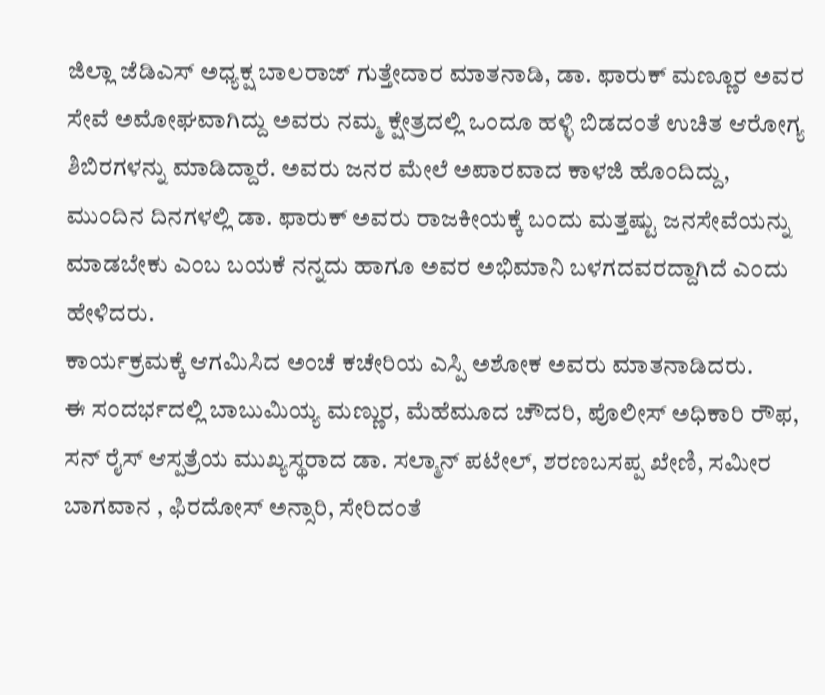ಜಿಲ್ಲಾ ಜೆಡಿಎಸ್ ಅಧ್ಯಕ್ಷ ಬಾಲರಾಜ್ ಗುತ್ತೇದಾರ ಮಾತನಾಡಿ, ಡಾ. ಫಾರುಕ್ ಮಣ್ಣೂರ ಅವರ ಸೇವೆ ಅಮೋಘವಾಗಿದ್ದು ಅವರು ನಮ್ಮ ಕ್ಷೇತ್ರದಲ್ಲಿ ಒಂದೂ ಹಳ್ಳಿ ಬಿಡದಂತೆ ಉಚಿತ ಆರೋಗ್ಯ ಶಿಬಿರಗಳನ್ನು ಮಾಡಿದ್ದಾರೆ. ಅವರು ಜನರ ಮೇಲೆ ಅಪಾರವಾದ ಕಾಳಜಿ ಹೊಂದಿದ್ದು, ಮುಂದಿನ ದಿನಗಳಲ್ಲಿ ಡಾ. ಫಾರುಕ್ ಅವರು ರಾಜಕೀಯಕ್ಕೆ ಬಂದು ಮತ್ತಷ್ಟು ಜನಸೇವೆಯನ್ನು ಮಾಡಬೇಕು ಎಂಬ ಬಯಕೆ ನನ್ನದು ಹಾಗೂ ಅವರ ಅಭಿಮಾನಿ ಬಳಗದವರದ್ದಾಗಿದೆ ಎಂದು ಹೇಳಿದರು.
ಕಾರ್ಯಕ್ರಮಕ್ಕೆ ಆಗಮಿಸಿದ ಅಂಚೆ ಕಚೇರಿಯ ಎಸ್ಪಿ ಅಶೋಕ ಅವರು ಮಾತನಾಡಿದರು.
ಈ ಸಂದರ್ಭದಲ್ಲಿ ಬಾಬುಮಿಯ್ಯ ಮಣ್ಣುರ, ಮೆಹೆಮೂದ ಚೌದರಿ, ಪೊಲೀಸ್ ಅಧಿಕಾರಿ ರೌಫ, ಸನ್ ರೈಸ್ ಆಸ್ಪತ್ರೆಯ ಮುಖ್ಯಸ್ಥರಾದ ಡಾ. ಸಲ್ಮಾನ್ ಪಟೇಲ್, ಶರಣಬಸಪ್ಪ ಖೇಣಿ, ಸಮೀರ ಬಾಗವಾನ , ಫಿರದೋಸ್ ಅನ್ಸಾರಿ, ಸೇರಿದಂತೆ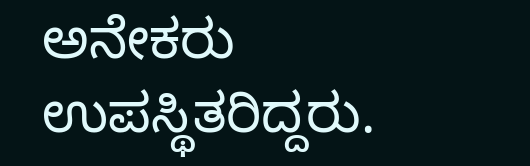ಅನೇಕರು ಉಪಸ್ಥಿತರಿದ್ದರು.